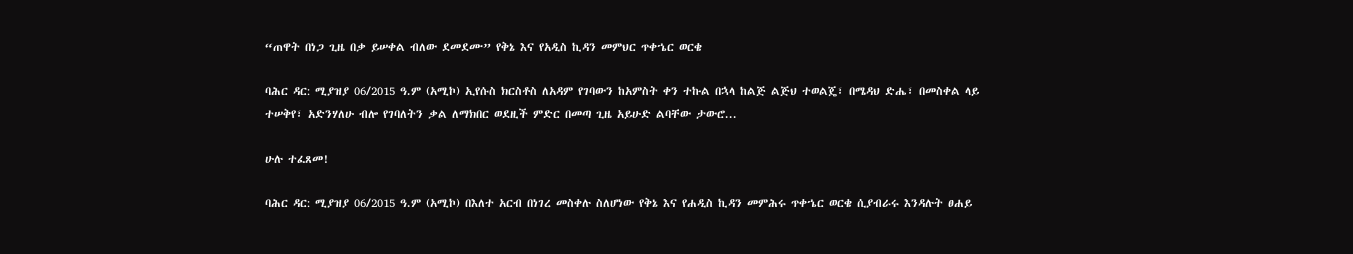“ጠዋት በነጋ ጊዜ በቃ ይሠቀል ብለው ደመደሙ” የቅኔ እና የአዲስ ኪዳን መምህር ጥቀኄር ወርቄ

ባሕር ዳር: ሚያዝያ 06/2015 ዓ.ም (አሚኮ) ኢየሱስ ክርስቶስ ለአዳም የገባውን ከአምስት ቀን ተኩል በኋላ ከልጅ ልጅህ ተወልጄ፣ በሜዳህ ድሔ፣ በመስቀል ላይ ተሠቅየ፣ አድንሃለሁ ብሎ የገባለትን ቃል ለማክበር ወደዚች ምድር በመጣ ጊዜ አይሁድ ልባቸው ታውሮ...

ሁሉ ተፈጸመ!

ባሕር ዳር: ሚያዝያ 06/2015 ዓ.ም (አሚኮ) በእለተ አርብ በነገረ መስቀሉ ስለሆነው የቅኔ እና የሐዲስ ኪዳን መምሕሩ ጥቀኄር ወርቄ ሲያብራሩ እንዳሉት ፀሐይ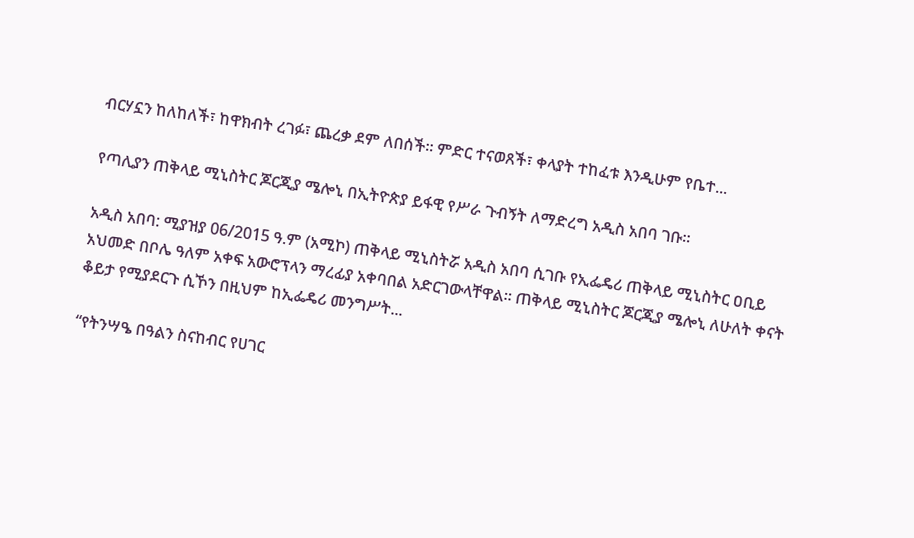ብርሃኗን ከለከለች፣ ከዋክብት ረገፉ፣ ጨረቃ ደም ለበሰች፡፡ ምድር ተናወጸች፣ ቀላያት ተከፈቱ እንዲሁም የቤተ...

የጣሊያን ጠቅላይ ሚኒስትር ጆርጂያ ሜሎኒ በኢትዮጵያ ይፋዊ የሥራ ጉብኝት ለማድረግ አዲስ አበባ ገቡ።

አዲስ አበባ: ሚያዝያ 06/2015 ዓ.ም (አሚኮ) ጠቅላይ ሚኒስትሯ አዲስ አበባ ሲገቡ የኢፌዴሪ ጠቅላይ ሚኒስትር ዐቢይ አህመድ በቦሌ ዓለም አቀፍ አውሮፕላን ማረፊያ አቀባበል አድርገውላቸዋል። ጠቅላይ ሚኒስትር ጆርጂያ ሜሎኒ ለሁለት ቀናት ቆይታ የሚያደርጉ ሲኾን በዚህም ከኢፌዴሪ መንግሥት...

“የትንሣዔ በዓልን ስናከብር የሀገር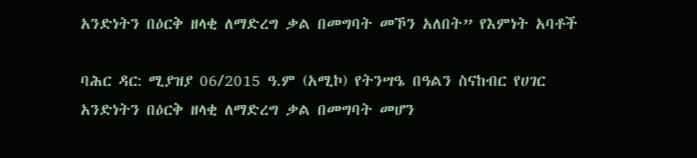አንድነትን በዕርቅ ዘላቂ ለማድረግ ቃል በመግባት መኾን አለበት” የእምነት አባቶች

ባሕር ዳር: ሚያዝያ 06/2015 ዓ.ም (አሚኮ) የትንሣዔ በዓልን ስናከብር የሀገር አንድነትን በዕርቅ ዘላቂ ለማድረግ ቃል በመግባት መሆን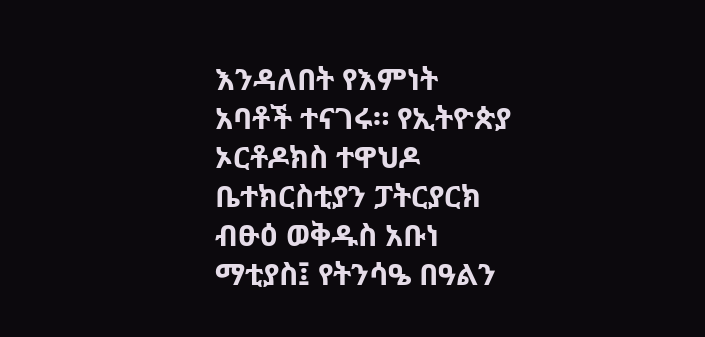እንዳለበት የእምነት አባቶች ተናገሩ። የኢትዮጵያ ኦርቶዶክስ ተዋህዶ ቤተክርስቲያን ፓትርያርክ ብፁዕ ወቅዱስ አቡነ ማቲያስ፤ የትንሳዔ በዓልን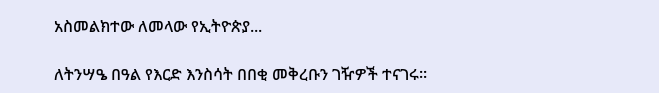አስመልክተው ለመላው የኢትዮጵያ...

ለትንሣዔ በዓል የእርድ እንስሳት በበቂ መቅረቡን ገዥዎች ተናገሩ፡፡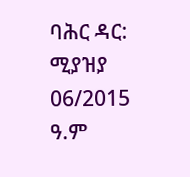ባሕር ዳር: ሚያዝያ 06/2015 ዓ.ም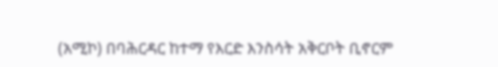(አሚኮ) በባሕርዳር ከተማ የእርድ እንስሳት አቅርቦት ቢኖርም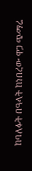ከባለፉት በዓላት ከነበረው ዋጋ ጭማሬ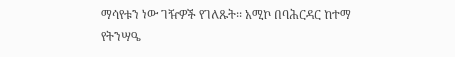ማሳየቱን ነው ገዥዎች የገለጹት፡፡ አሚኮ በባሕርዳር ከተማ የትንሣዔ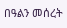በዓልን መሰረት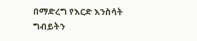በማድረግ የእርድ እንስሳት ግብይትን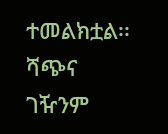ተመልክቷል፡፡ ሻጭና ገዥንም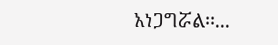አነጋግሯል፡፡...